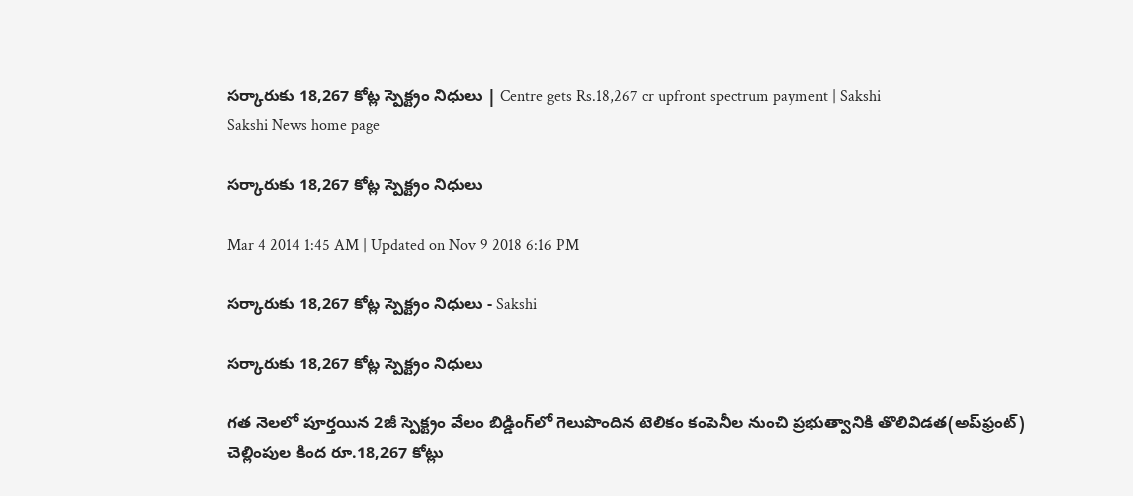సర్కారుకు 18,267 కోట్ల స్పెక్ట్రం నిధులు | Centre gets Rs.18,267 cr upfront spectrum payment | Sakshi
Sakshi News home page

సర్కారుకు 18,267 కోట్ల స్పెక్ట్రం నిధులు

Mar 4 2014 1:45 AM | Updated on Nov 9 2018 6:16 PM

సర్కారుకు 18,267 కోట్ల స్పెక్ట్రం నిధులు - Sakshi

సర్కారుకు 18,267 కోట్ల స్పెక్ట్రం నిధులు

గత నెలలో పూర్తయిన 2జీ స్పెక్ట్రం వేలం బిడ్డింగ్‌లో గెలుపొందిన టెలికం కంపెనీల నుంచి ప్రభుత్వానికి తొలివిడత(అప్‌ఫ్రంట్) చెల్లింపుల కింద రూ.18,267 కోట్లు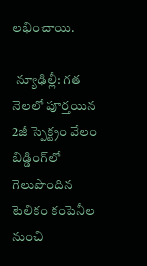లభించాయి.

 న్యూఢిల్లీ: గత నెలలో పూర్తయిన 2జీ స్పెక్ట్రం వేలం బిడ్డింగ్‌లో గెలుపొందిన టెలికం కంపెనీల నుంచి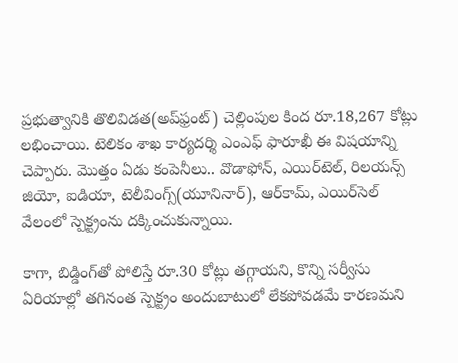ప్రభుత్వానికి తొలివిడత(అప్‌ఫ్రంట్) చెల్లింపుల కింద రూ.18,267 కోట్లు లభించాయి. టెలికం శాఖ కార్యదర్శి ఎంఎఫ్ ఫారూఖీ ఈ విషయాన్ని చెప్పారు. మొత్తం ఏడు కంపెనీలు.. వొడాఫోన్, ఎయిర్‌టెల్, రిలయన్స్ జియో, ఐడియా, టెలీవింగ్స్(యూనినార్), ఆర్‌కామ్, ఎయిర్‌సెల్ వేలంలో స్పెక్ట్రంను దక్కించుకున్నాయి.

కాగా, బిడ్డింగ్‌తో పోలిస్తే రూ.30 కోట్లు తగ్గాయని, కొన్ని సర్వీసు ఏరియాల్లో తగినంత స్పెక్ట్రం అందుబాటులో లేకపోవడమే కారణమని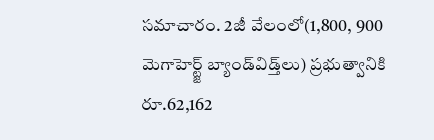సమాచారం. 2జీ వేలంలో(1,800, 900 మెగాహెర్ట్జ్ బ్యాండ్‌విడ్త్‌లు) ప్రభుత్వానికి రూ.62,162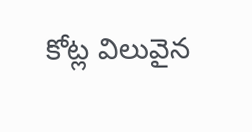కోట్ల విలువైన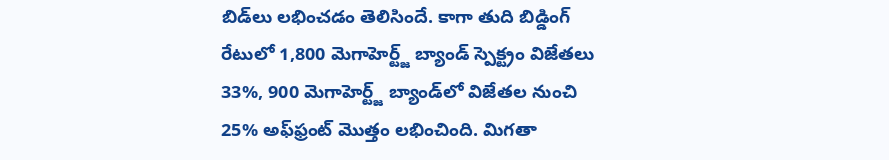బిడ్‌లు లభించడం తెలిసిందే. కాగా తుది బిడ్డింగ్ రేటులో 1,800 మెగాహెర్ట్జ్ బ్యాండ్ స్పెక్ట్రం విజేతలు 33%, 900 మెగాహెర్ట్జ్ బ్యాండ్‌లో విజేతల నుంచి 25% అఫ్‌ఫ్రంట్ మొత్తం లభించింది. మిగతా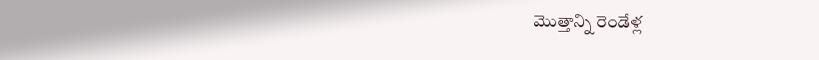మొత్తాన్ని రెండేళ్ల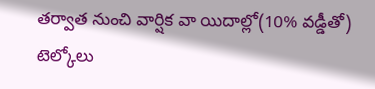తర్వాత నుంచి వార్షిక వా యిదాల్లో(10% వడ్డీతో) టెల్కోలు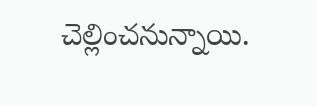చెల్లించనున్నాయి.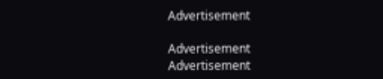Advertisement

Advertisement
Advertisement